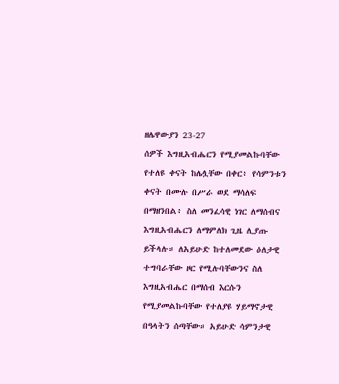ዘሌዋውያን 23-27
ሰዎች እግዚአብሔርን የሚያመልኩባቸው የተለዩ ቀናት ከሌሏቸው በቀር፥ የሳምንቱን ቀናት በሙሉ በሥራ ወደ ማሳለፍ በማዘንበል፥ ስለ መንፈሳዊ ነገር ለማሰብና እግዚአብሔርን ለማምለክ ጊዜ ሊያጡ ይችላሉ። ለአይሁድ ከተለመደው ዕለታዊ ተግባራቸው ዞር የሚሉባቸውንና ስለ እግዚአብሔር በማሰብ እርሱን የሚያመልኩባቸው የተለያዩ ሃይማኖታዊ በዓላትን ሰጣቸው። አይሁድ ሳምንታዊ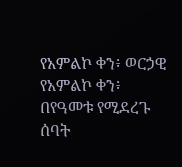የአምልኮ ቀን፥ ወርኃዊ የአምልኮ ቀን፥ በየዓመቱ የሚደረጉ ሰባት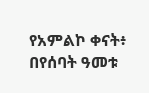የአምልኮ ቀናት፥ በየሰባት ዓመቱ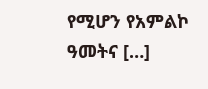የሚሆን የአምልኮ ዓመትና […]